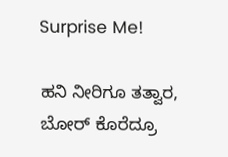Surprise Me!

ಹನಿ ನೀರಿಗೂ ತತ್ವಾರ, ಬೋರ್ ಕೊರೆದ್ರೂ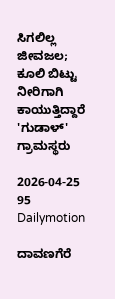ಸಿಗಲಿಲ್ಲ ಜೀವಜಲ; ಕೂಲಿ ಬಿಟ್ಟು ನೀರಿಗಾಗಿ ಕಾಯುತ್ತಿದ್ದಾರೆ 'ಗುಡಾಳ್' ಗ್ರಾಮಸ್ಥರು

2026-04-25 95 Dailymotion

ದಾವಣಗೆರೆ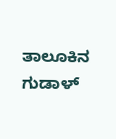ತಾಲೂಕಿನ ಗುಡಾಳ್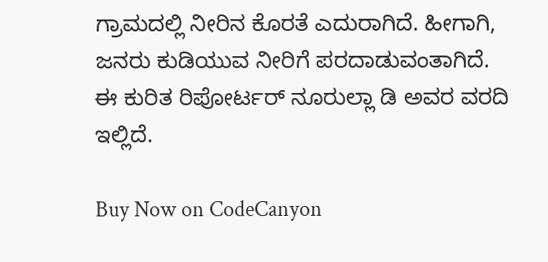ಗ್ರಾಮದಲ್ಲಿ ನೀರಿನ ಕೊರತೆ ಎದುರಾಗಿದೆ. ಹೀಗಾಗಿ, ಜನರು ಕುಡಿಯುವ ನೀರಿಗೆ ಪರದಾಡುವಂತಾಗಿದೆ. ಈ ಕುರಿತ ರಿಪೋರ್ಟರ್ ನೂರುಲ್ಲಾ ಡಿ ಅವರ ವರದಿ ಇಲ್ಲಿದೆ.

Buy Now on CodeCanyon